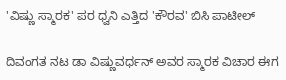'ವಿಷ್ಣು ಸ್ಮಾರಕ' ಪರ ಧ್ವನಿ ಎತ್ತಿದ 'ಕೌರವ' ಬಿಸಿ ಪಾಟೀಲ್

ದಿವಂಗತ ನಟ ಡಾ ವಿಷ್ಣುವರ್ಧನ್ ಅವರ ಸ್ಮಾರಕ ವಿಚಾರ ಈಗ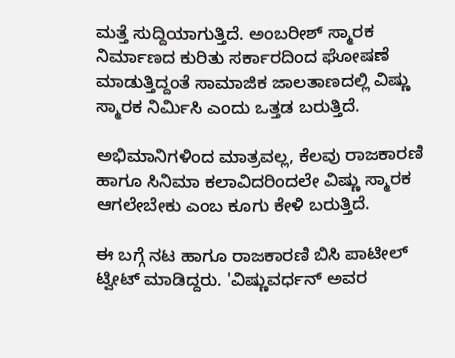ಮತ್ತೆ ಸುದ್ದಿಯಾಗುತ್ತಿದೆ. ಅಂಬರೀಶ್ ಸ್ಮಾರಕ ನಿರ್ಮಾಣದ ಕುರಿತು ಸರ್ಕಾರದಿಂದ ಘೋಷಣೆ ಮಾಡುತ್ತಿದ್ದಂತೆ ಸಾಮಾಜಿಕ ಜಾಲತಾಣದಲ್ಲಿ ವಿಷ್ಣು ಸ್ಮಾರಕ ನಿರ್ಮಿಸಿ ಎಂದು ಒತ್ತಡ ಬರುತ್ತಿದೆ.

ಅಭಿಮಾನಿಗಳಿಂದ ಮಾತ್ರವಲ್ಲ, ಕೆಲವು ರಾಜಕಾರಣಿ ಹಾಗೂ ಸಿನಿಮಾ ಕಲಾವಿದರಿಂದಲೇ ವಿಷ್ಣು ಸ್ಮಾರಕ ಆಗಲೇಬೇಕು ಎಂಬ ಕೂಗು ಕೇಳಿ ಬರುತ್ತಿದೆ.

ಈ ಬಗ್ಗೆ ನಟ ಹಾಗೂ ರಾಜಕಾರಣಿ ಬಿಸಿ ಪಾಟೀಲ್ ಟ್ವೀಟ್ ಮಾಡಿದ್ದರು. 'ವಿಷ್ಣುವರ್ಧನ್ ಅವರ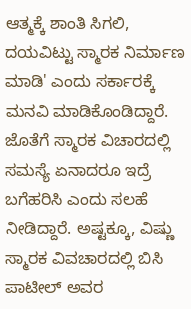ಆತ್ಮಕ್ಕೆ ಶಾಂತಿ ಸಿಗಲಿ, ದಯವಿಟ್ಟು ಸ್ಮಾರಕ ನಿರ್ಮಾಣ ಮಾಡಿ' ಎಂದು ಸರ್ಕಾರಕ್ಕೆ ಮನವಿ ಮಾಡಿಕೊಂಡಿದ್ದಾರೆ. ಜೊತೆಗೆ ಸ್ಮಾರಕ ವಿಚಾರದಲ್ಲಿ ಸಮಸ್ಯೆ ಏನಾದರೂ ಇದ್ರೆ ಬಗೆಹರಿಸಿ ಎಂದು ಸಲಹೆ ನೀಡಿದ್ದಾರೆ. ಅಷ್ಟಕ್ಕೂ, ವಿಷ್ಣು ಸ್ಮಾರಕ ವಿವಚಾರದಲ್ಲಿ ಬಿಸಿ ಪಾಟೀಲ್ ಅವರ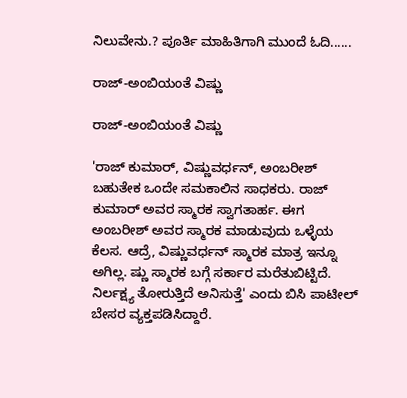ನಿಲುವೇನು.? ಪೂರ್ತಿ ಮಾಹಿತಿಗಾಗಿ ಮುಂದೆ ಓದಿ......

ರಾಜ್-ಅಂಬಿಯಂತೆ ವಿಷ್ಣು

ರಾಜ್-ಅಂಬಿಯಂತೆ ವಿಷ್ಣು

'ರಾಜ್ ಕುಮಾರ್, ವಿಷ್ಣುವರ್ಧನ್, ಅಂಬರೀಶ್ ಬಹುತೇಕ ಒಂದೇ ಸಮಕಾಲಿನ ಸಾಧಕರು. ರಾಜ್ ಕುಮಾರ್ ಅವರ ಸ್ಮಾರಕ ಸ್ವಾಗತಾರ್ಹ. ಈಗ ಅಂಬರೀಶ್ ಅವರ ಸ್ಮಾರಕ ಮಾಡುವುದು ಒಳ್ಳೆಯ ಕೆಲಸ. ಆದ್ರೆ, ವಿಷ್ಣುವರ್ಧನ್ ಸ್ಮಾರಕ ಮಾತ್ರ ಇನ್ನೂ ಅಗಿಲ್ಲ. ಷ್ಣು ಸ್ಮಾರಕ ಬಗ್ಗೆ ಸರ್ಕಾರ ಮರೆತುಬಿಟ್ಟಿದೆ. ನಿರ್ಲಕ್ಷ್ಯ ತೋರುತ್ತಿದೆ ಅನಿಸುತ್ತೆ' ಎಂದು ಬಿಸಿ ಪಾಟೀಲ್ ಬೇಸರ ವ್ಯಕ್ತಪಡಿಸಿದ್ದಾರೆ.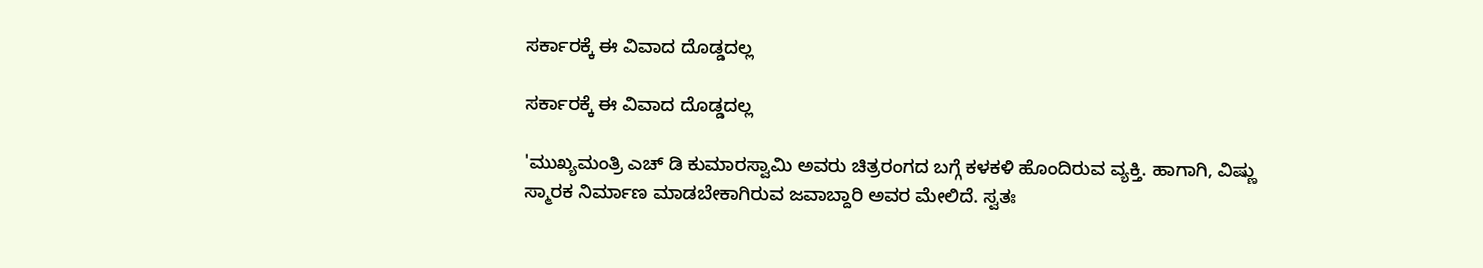ಸರ್ಕಾರಕ್ಕೆ ಈ ವಿವಾದ ದೊಡ್ಡದಲ್ಲ

ಸರ್ಕಾರಕ್ಕೆ ಈ ವಿವಾದ ದೊಡ್ಡದಲ್ಲ

'ಮುಖ್ಯಮಂತ್ರಿ ಎಚ್ ಡಿ ಕುಮಾರಸ್ವಾಮಿ ಅವರು ಚಿತ್ರರಂಗದ ಬಗ್ಗೆ ಕಳಕಳಿ ಹೊಂದಿರುವ ವ್ಯಕ್ತಿ. ಹಾಗಾಗಿ, ವಿಷ್ಣು ಸ್ಮಾರಕ ನಿರ್ಮಾಣ ಮಾಡಬೇಕಾಗಿರುವ ಜವಾಬ್ದಾರಿ ಅವರ ಮೇಲಿದೆ. ಸ್ವತಃ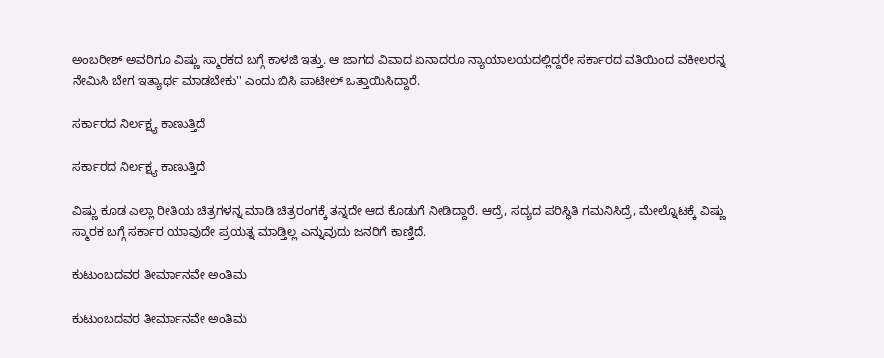ಅಂಬರೀಶ್ ಅವರಿಗೂ ವಿಷ್ಣು ಸ್ಮಾರಕದ ಬಗ್ಗೆ ಕಾಳಜಿ ಇತ್ತು. ಆ ಜಾಗದ ವಿವಾದ ಏನಾದರೂ ನ್ಯಾಯಾಲಯದಲ್ಲಿದ್ದರೇ ಸರ್ಕಾರದ ವತಿಯಿಂದ ವಕೀಲರನ್ನ ನೇಮಿಸಿ ಬೇಗ ಇತ್ಯಾರ್ಥ ಮಾಡಬೇಕು'' ಎಂದು ಬಿಸಿ ಪಾಟೀಲ್ ಒತ್ತಾಯಿಸಿದ್ದಾರೆ.

ಸರ್ಕಾರದ ನಿರ್ಲಕ್ಷ್ಯ ಕಾಣುತ್ತಿದೆ

ಸರ್ಕಾರದ ನಿರ್ಲಕ್ಷ್ಯ ಕಾಣುತ್ತಿದೆ

ವಿಷ್ಣು ಕೂಡ ಎಲ್ಲಾ ರೀತಿಯ ಚಿತ್ರಗಳನ್ನ ಮಾಡಿ ಚಿತ್ರರಂಗಕ್ಕೆ ತನ್ನದೇ ಆದ ಕೊಡುಗೆ ನೀಡಿದ್ದಾರೆ. ಆದ್ರೆ, ಸದ್ಯದ ಪರಿಸ್ಥಿತಿ ಗಮನಿಸಿದ್ರೆ, ಮೇಲ್ನೊಟಕ್ಕೆ ವಿಷ್ಣು ಸ್ಮಾರಕ ಬಗ್ಗೆ ಸರ್ಕಾರ ಯಾವುದೇ ಪ್ರಯತ್ನ ಮಾಡ್ತಿಲ್ಲ ಎನ್ನುವುದು ಜನರಿಗೆ ಕಾಣ್ತಿದೆ.

ಕುಟುಂಬದವರ ತೀರ್ಮಾನವೇ ಅಂತಿಮ

ಕುಟುಂಬದವರ ತೀರ್ಮಾನವೇ ಅಂತಿಮ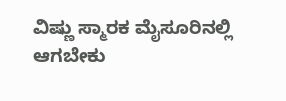ವಿಷ್ಣು ಸ್ಮಾರಕ ಮೈಸೂರಿನಲ್ಲಿ ಆಗಬೇಕು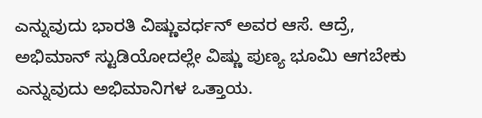ಎನ್ನುವುದು ಭಾರತಿ ವಿಷ್ಣುವರ್ಧನ್ ಅವರ ಆಸೆ. ಆದ್ರೆ, ಅಭಿಮಾನ್ ಸ್ಟುಡಿಯೋದಲ್ಲೇ ವಿಷ್ಣು ಪುಣ್ಯ ಭೂಮಿ ಆಗಬೇಕು ಎನ್ನುವುದು ಅಭಿಮಾನಿಗಳ ಒತ್ತಾಯ.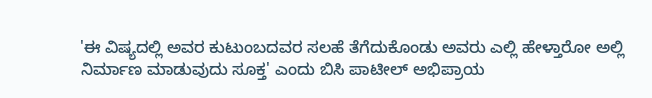'ಈ ವಿಷ್ಯದಲ್ಲಿ ಅವರ ಕುಟುಂಬದವರ ಸಲಹೆ ತೆಗೆದುಕೊಂಡು ಅವರು ಎಲ್ಲಿ ಹೇಳ್ತಾರೋ ಅಲ್ಲಿ ನಿರ್ಮಾಣ ಮಾಡುವುದು ಸೂಕ್ತ' ಎಂದು ಬಿಸಿ ಪಾಟೀಲ್ ಅಭಿಪ್ರಾಯ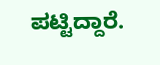ಪಟ್ಟಿದ್ದಾರೆ.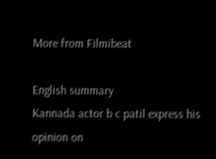More from Filmibeat

English summary
Kannada actor b c patil express his opinion on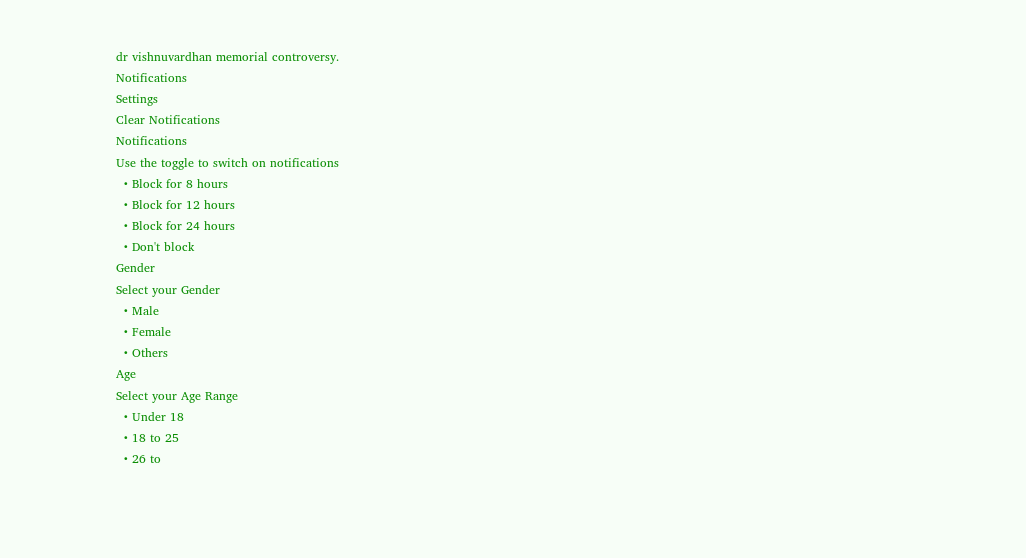dr vishnuvardhan memorial controversy.
Notifications
Settings
Clear Notifications
Notifications
Use the toggle to switch on notifications
  • Block for 8 hours
  • Block for 12 hours
  • Block for 24 hours
  • Don't block
Gender
Select your Gender
  • Male
  • Female
  • Others
Age
Select your Age Range
  • Under 18
  • 18 to 25
  • 26 to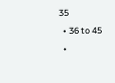35
  • 36 to 45
  •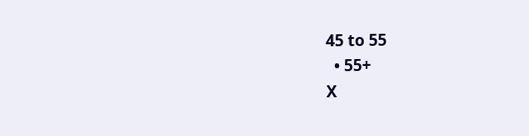45 to 55
  • 55+
X